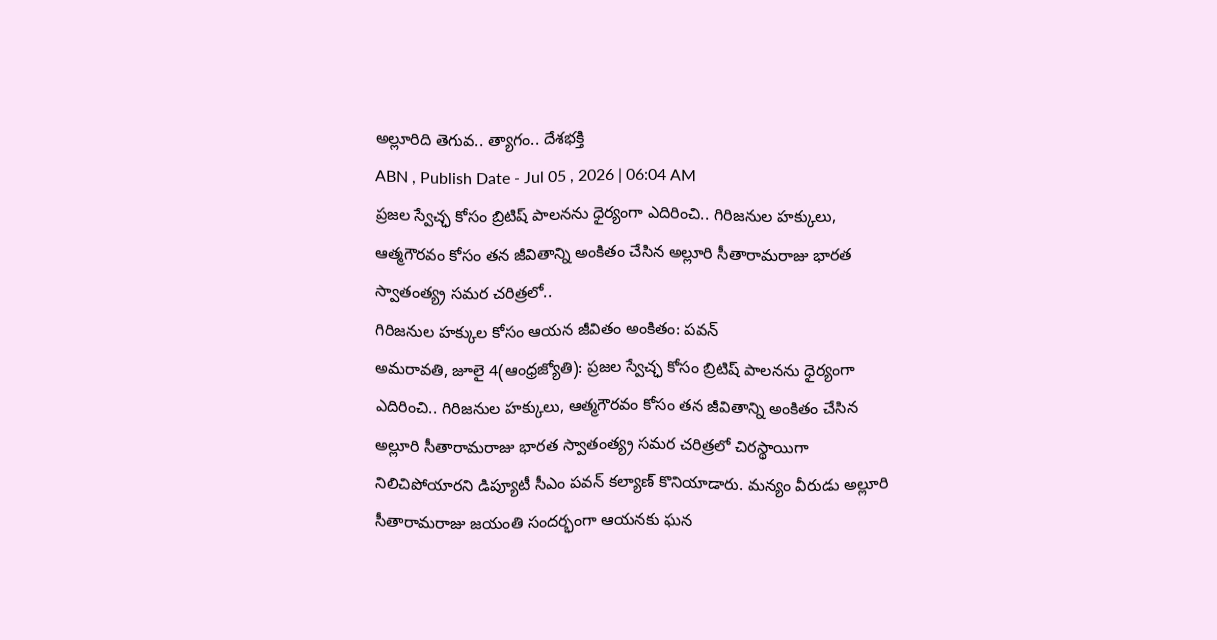అల్లూరిది తెగువ.. త్యాగం.. దేశభక్తి
ABN , Publish Date - Jul 05 , 2026 | 06:04 AM
ప్రజల స్వేచ్ఛ కోసం బ్రిటిష్ పాలనను ధైర్యంగా ఎదిరించి.. గిరిజనుల హక్కులు, ఆత్మగౌరవం కోసం తన జీవితాన్ని అంకితం చేసిన అల్లూరి సీతారామరాజు భారత స్వాతంత్య్ర సమర చరిత్రలో..
గిరిజనుల హక్కుల కోసం ఆయన జీవితం అంకితం: పవన్
అమరావతి, జూలై 4(ఆంధ్రజ్యోతి): ప్రజల స్వేచ్ఛ కోసం బ్రిటిష్ పాలనను ధైర్యంగా ఎదిరించి.. గిరిజనుల హక్కులు, ఆత్మగౌరవం కోసం తన జీవితాన్ని అంకితం చేసిన అల్లూరి సీతారామరాజు భారత స్వాతంత్య్ర సమర చరిత్రలో చిరస్థాయిగా నిలిచిపోయారని డిప్యూటీ సీఎం పవన్ కల్యాణ్ కొనియాడారు. మన్యం వీరుడు అల్లూరి సీతారామరాజు జయంతి సందర్భంగా ఆయనకు ఘన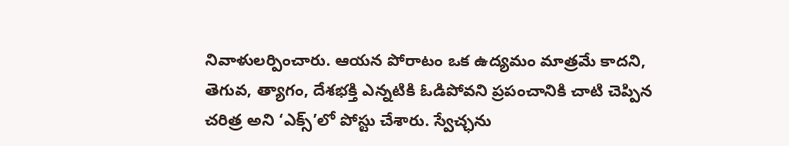నివాళులర్పించారు. ఆయన పోరాటం ఒక ఉద్యమం మాత్రమే కాదని, తెగువ, త్యాగం, దేశభక్తి ఎన్నటికి ఓడిపోవని ప్రపంచానికి చాటి చెప్పిన చరిత్ర అని ‘ఎక్స్’లో పోస్టు చేశారు. స్వేచ్ఛను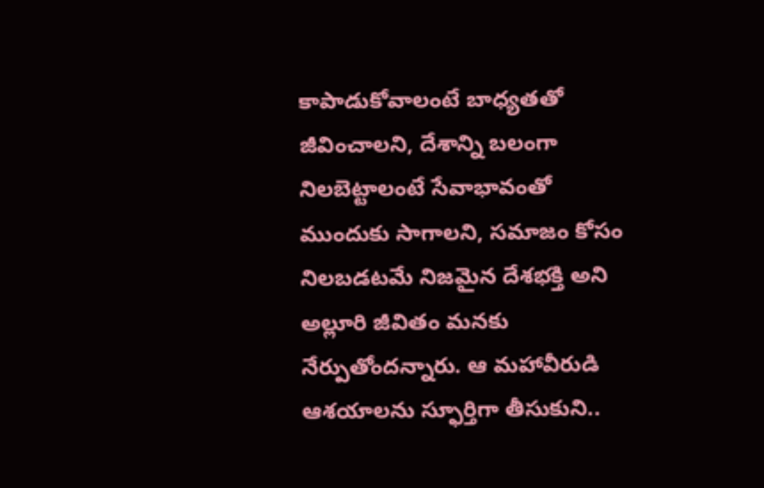కాపాడుకోవాలంటే బాధ్యతతో జీవించాలని, దేశాన్ని బలంగా నిలబెట్టాలంటే సేవాభావంతో ముందుకు సాగాలని, సమాజం కోసం నిలబడటమే నిజమైన దేశభక్తి అని అల్లూరి జీవితం మనకు నేర్పుతోందన్నారు. ఆ మహావీరుడి ఆశయాలను స్ఫూర్తిగా తీసుకుని..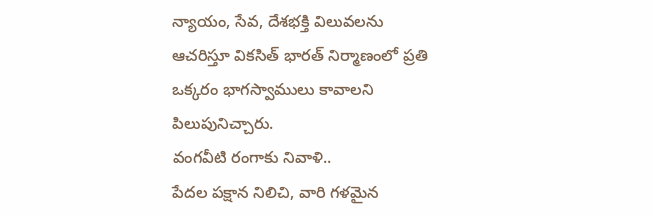న్యాయం, సేవ, దేశభక్తి విలువలను ఆచరిస్తూ వికసిత్ భారత్ నిర్మాణంలో ప్రతి ఒక్కరం భాగస్వాములు కావాలని పిలుపునిచ్చారు.
వంగవీటి రంగాకు నివాళి..
పేదల పక్షాన నిలిచి, వారి గళమైన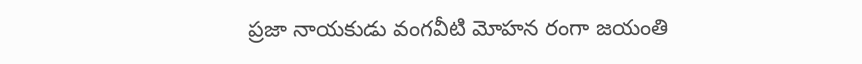ప్రజా నాయకుడు వంగవీటి మోహన రంగా జయంతి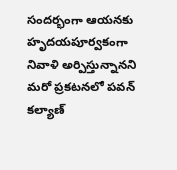సందర్భంగా ఆయనకు హృదయపూర్వకంగా నివాళి అర్పిస్తున్నానని మరో ప్రకటనలో పవన్ కల్యాణ్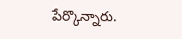పేర్కొన్నారు.